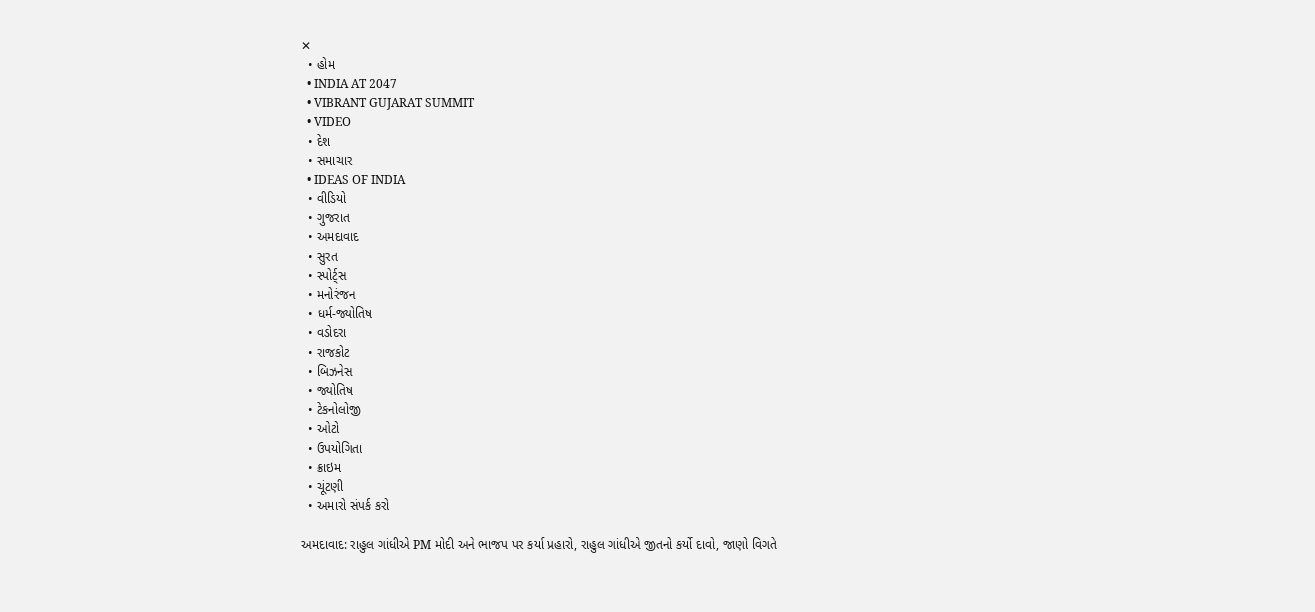✕
  • હોમ
  • INDIA AT 2047
  • VIBRANT GUJARAT SUMMIT
  • VIDEO
  • દેશ
  • સમાચાર
  • IDEAS OF INDIA
  • વીડિયો
  • ગુજરાત
  • અમદાવાદ
  • સુરત
  • સ્પોર્ટ્સ
  • મનોરંજન
  • ધર્મ-જ્યોતિષ
  • વડોદરા
  • રાજકોટ
  • બિઝનેસ
  • જ્યોતિષ
  • ટેકનોલોજી
  • ઓટો
  • ઉપયોગિતા
  • ક્રાઇમ
  • ચૂંટણી
  • અમારો સંપર્ક કરો

અમદાવાદ: રાહુલ ગાંધીએ PM મોદી અને ભાજપ પર કર્યા પ્રહારો, રાહુલ ગાંધીએ જીતનો કર્યો દાવો, જાણો વિગતે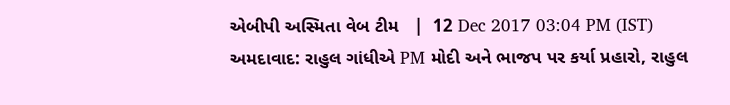એબીપી અસ્મિતા વેબ ટીમ   |  12 Dec 2017 03:04 PM (IST)
અમદાવાદ: રાહુલ ગાંધીએ PM મોદી અને ભાજપ પર કર્યા પ્રહારો, રાહુલ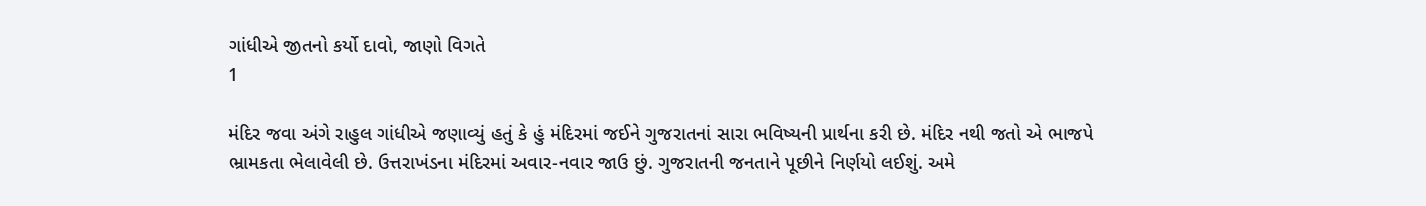ગાંધીએ જીતનો કર્યો દાવો, જાણો વિગતે
1

મંદિર જવા અંગે રાહુલ ગાંધીએ જણાવ્યું હતું કે હું મંદિરમાં જઈને ગુજરાતનાં સારા ભવિષ્યની પ્રાર્થના કરી છે. મંદિર નથી જતો એ ભાજપે ભ્રામકતા ભેલાવેલી છે. ઉત્તરાખંડના મંદિરમાં અવાર-નવાર જાઉ છું. ગુજરાતની જનતાને પૂછીને નિર્ણયો લઈશું. અમે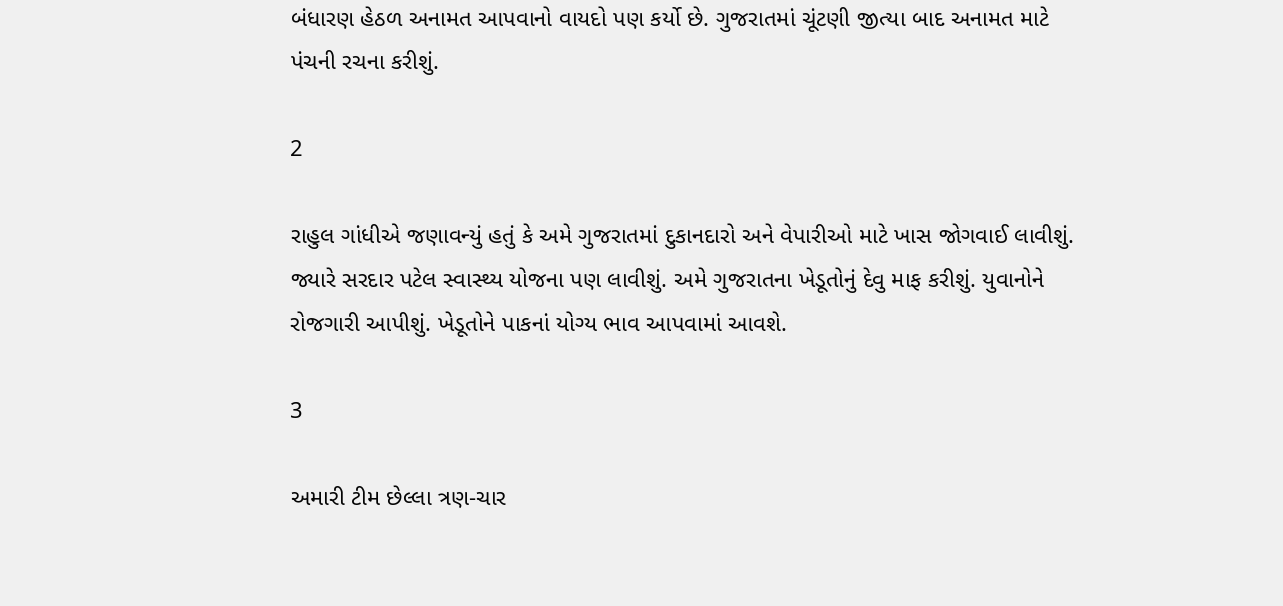બંધારણ હેઠળ અનામત આપવાનો વાયદો પણ કર્યો છે. ગુજરાતમાં ચૂંટણી જીત્યા બાદ અનામત માટે પંચની રચના કરીશું.

2

રાહુલ ગાંધીએ જણાવન્યું હતું કે અમે ગુજરાતમાં દુકાનદારો અને વેપારીઓ માટે ખાસ જોગવાઈ લાવીશું. જ્યારે સરદાર પટેલ સ્વાસ્થ્ય યોજના પણ લાવીશું. અમે ગુજરાતના ખેડૂતોનું દેવુ માફ કરીશું. યુવાનોને રોજગારી આપીશું. ખેડૂતોને પાકનાં યોગ્ય ભાવ આપવામાં આવશે.

3

અમારી ટીમ છેલ્લા ત્રણ-ચાર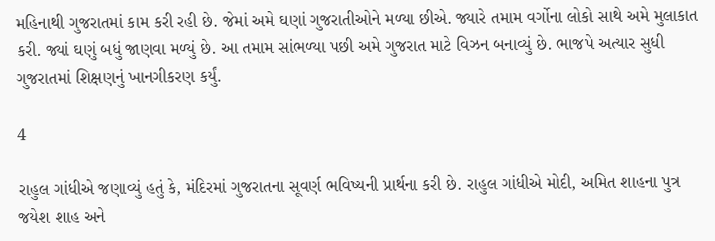મહિનાથી ગુજરાતમાં કામ કરી રહી છે. જેમાં અમે ઘણાં ગુજરાતીઓને મળ્યા છીએ. જ્યારે તમામ વર્ગોના લોકો સાથે અમે મુલાકાત કરી. જ્યાં ઘણું બધું જાણવા મળ્યું છે. આ તમામ સાંભળ્યા પછી અમે ગુજરાત માટે વિઝન બનાવ્યું છે. ભાજપે અત્યાર સુધી ગુજરાતમાં શિક્ષણનું ખાનગીકરણ કર્યું.

4

રાહુલ ગાંધીએ જણાવ્યું હતું કે, મંદિરમાં ગુજરાતના સૂવર્ણ ભવિષ્યની પ્રાર્થના કરી છે. રાહુલ ગાંધીએ મોદી, અમિત શાહના પુત્ર જયેશ શાહ અને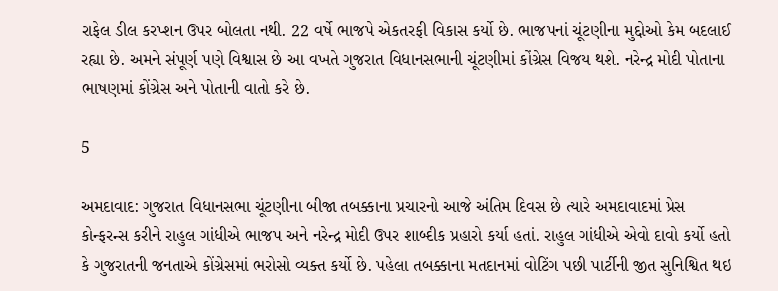રાફેલ ડીલ કરપ્શન ઉપર બોલતા નથી. 22 વર્ષે ભાજપે એકતરફી વિકાસ કર્યો છે. ભાજપનાં ચૂંટણીના મુદ્દોઓ કેમ બદલાઈ રહ્યા છે. અમને સંપૂર્ણ પણે વિશ્વાસ છે આ વખતે ગુજરાત વિધાનસભાની ચૂંટણીમાં કોંગ્રેસ વિજય થશે. નરેન્દ્ર મોદી પોતાના ભાષણમાં કોંગ્રેસ અને પોતાની વાતો કરે છે.

5

અમદાવાદ: ગુજરાત વિધાનસભા ચૂંટણીના બીજા તબક્કાના પ્રચારનો આજે અંતિમ દિવસ છે ત્યારે અમદાવાદમાં પ્રેસ કોન્ફરન્સ કરીને રાહુલ ગાંધીએ ભાજપ અને નરેન્દ્ર મોદી ઉપર શાબ્દીક પ્રહારો કર્યા હતાં. રાહુલ ગાંધીએ એવો દાવો કર્યો હતો કે ગુજરાતની જનતાએ કોંગ્રેસમાં ભરોસો વ્યક્ત કર્યો છે. પહેલા તબક્કાના મતદાનમાં વોટિંગ પછી પાર્ટીની જીત સુનિશ્વિત થઇ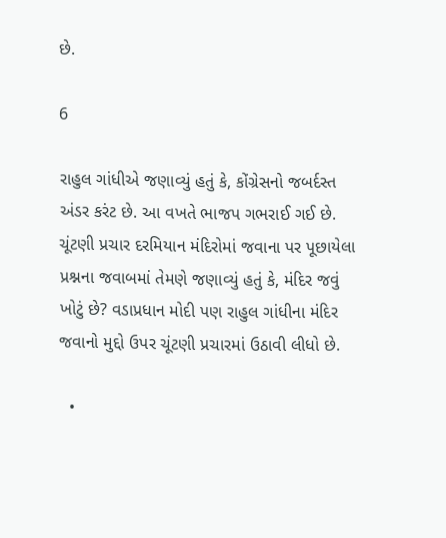છે.

6

રાહુલ ગાંધીએ જણાવ્યું હતું કે, કોંગ્રેસનો જબર્દસ્ત અંડર કરંટ છે. આ વખતે ભાજપ ગભરાઈ ગઈ છે. ચૂંટણી પ્રચાર દરમિયાન મંદિરોમાં જવાના પર પૂછાયેલા પ્રશ્નના જવાબમાં તેમણે જણાવ્યું હતું કે, મંદિર જવું ખોટું છે? વડાપ્રધાન મોદી પણ રાહુલ ગાંધીના મંદિર જવાનો મુદ્દો ઉપર ચૂંટણી પ્રચારમાં ઉઠાવી લીધો છે.

  •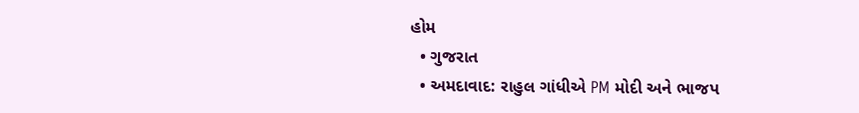હોમ
  • ગુજરાત
  • અમદાવાદ: રાહુલ ગાંધીએ PM મોદી અને ભાજપ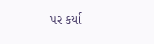પર કર્યા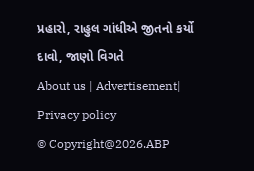પ્રહારો, રાહુલ ગાંધીએ જીતનો કર્યો દાવો, જાણો વિગતે
About us | Advertisement| Privacy policy
© Copyright@2026.ABP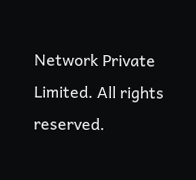Network Private Limited. All rights reserved.